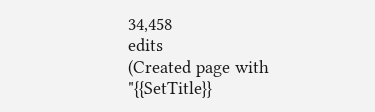34,458
edits
(Created page with "{{SetTitle}}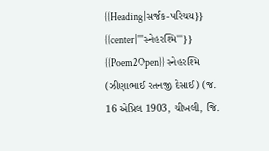{{Heading|સર્જક-પરિચય}} {{center|'''સ્નેહરશ્મિ'''}} {{Poem2Open}} સ્નેહરશ્મિ (ઝીણાભાઈ રતનજી દેસાઈ) (જ. 16 એપ્રિલ 1903, ચીખલી, જિ.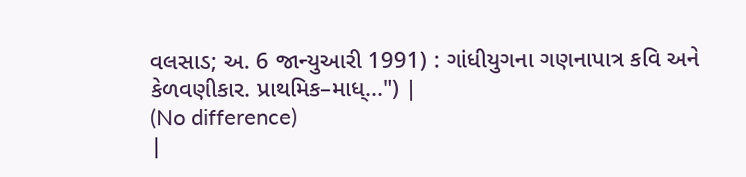વલસાડ; અ. 6 જાન્યુઆરી 1991) : ગાંધીયુગના ગણનાપાત્ર કવિ અને કેળવણીકાર. પ્રાથમિક–માધ્...") |
(No difference)
|